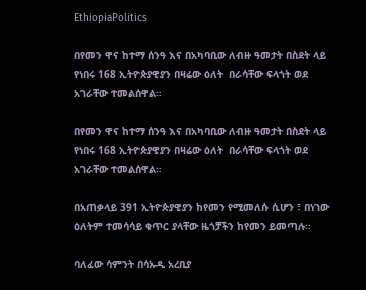EthiopiaPolitics

በየመን ዋና ከተማ ሰንዓ እና በአካባቢው ለብዙ ዓመታት በስደት ላይ የነበሩ 168 ኢትዮጵያዊያን በዛሬው ዕለት  በራሳቸው ፍላጎት ወደ አገራቸው ተመልሰዋል።

በየመን ዋና ከተማ ሰንዓ እና በአካባቢው ለብዙ ዓመታት በስደት ላይ የነበሩ 168 ኢትዮጵያዊያን በዛሬው ዕለት  በራሳቸው ፍላጎት ወደ አገራቸው ተመልሰዋል።

በአጠቃላይ 391 ኢትዮጵያዊያን ከየመን የሚመለሱ ሲሆን ፣ በነገው ዕለትም ተመሳሳይ ቁጥር ያላቸው ዜጎቻችን ከየመን ይመጣሉ።

ባለፈው ሳምንት በሳኡዲ አረቢያ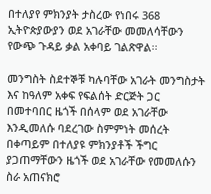በተለያየ ምክንያት ታስረው የነበሩ 368 ኢትዮጵያውያን ወደ አገራቸው መመለሳቸውን የውጭ ጉዳይ ቃል አቀባይ ገልጽዋል፡፡

መንግስት ስደተኞቹ ካሉባቸው አገራት መንግስታት እና ከዓለም አቀፍ የፍልሰት ድርጅት ጋር በመተባበር ዜጎች በሰላም ወደ አገራቸው እንዲመለሱ ባደረገው ስምምነት መሰረት በቀጣይም በተለያዩ ምክንያቶች ችግር ያጋጠማቸውን ዜጎች ወደ አገራቸው የመመለሱን ስራ አጠናክሮ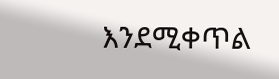እንደሚቀጥል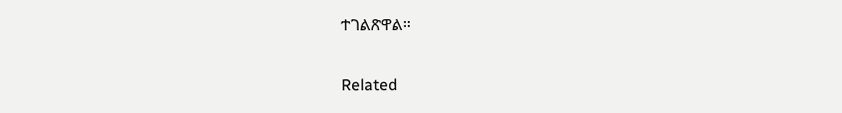ተገልጽዋል።

Related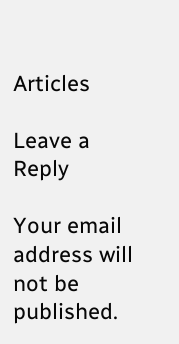Articles

Leave a Reply

Your email address will not be published.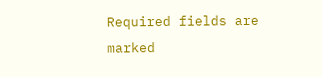Required fields are marked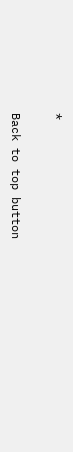*

Back to top button